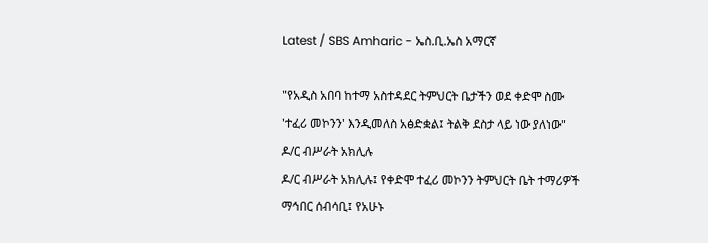Latest / SBS Amharic - ኤስ.ቢ.ኤስ አማርኛ

"የአዲስ አበባ ከተማ አስተዳደር ትምህርት ቤታችን ወደ ቀድሞ ስሙ 'ተፈሪ መኮንን' እንዲመለስ አፅድቋል፤ ትልቅ ደስታ ላይ ነው ያለነው" ዶ/ር ብሥራት አክሊሉ
ዶ/ር ብሥራት አክሊሉ፤ የቀድሞ ተፈሪ መኮንን ትምህርት ቤት ተማሪዎች ማኅበር ሰብሳቢ፤ የአሁኑ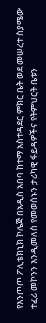የእንጦጦ ፖሊቴክኒክ ኮሌጅ በአዲስ አበባ ከተማ አስተዳደር ምክር ቤት ወደ መሠረተ ስያሜው ተፈሪ መኮንን እንዲመለስ የመወሰኑን ታሪካዊ ፋይዳዎችና የትምህርት ቤቱን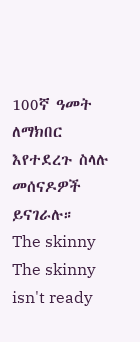100ኛ ዓመት ለማክበር እየተደረጉ ስላሉ መሰናዶዎች ይናገራሉ።
The skinny
The skinny isn't ready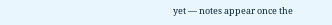yet — notes appear once the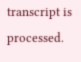transcript is processed.